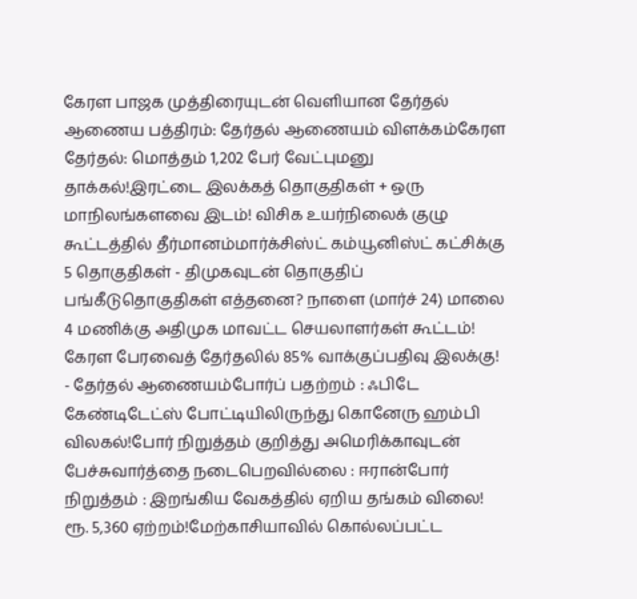கேரள பாஜக முத்திரையுடன் வெளியான தேர்தல் ஆணைய பத்திரம்: தேர்தல் ஆணையம் விளக்கம்கேரள தேர்தல்: மொத்தம் 1,202 பேர் வேட்புமனு தாக்கல்!இரட்டை இலக்கத் தொகுதிகள் + ஒரு மாநிலங்களவை இடம்! விசிக உயர்நிலைக் குழு கூட்டத்தில் தீர்மானம்மார்க்சிஸ்ட் கம்யூனிஸ்ட் கட்சிக்கு 5 தொகுதிகள் - திமுகவுடன் தொகுதிப் பங்கீடுதொகுதிகள் எத்தனை? நாளை (மார்ச் 24) மாலை 4 மணிக்கு அதிமுக மாவட்ட செயலாளர்கள் கூட்டம்! கேரள பேரவைத் தேர்தலில் 85% வாக்குப்பதிவு இலக்கு! - தேர்தல் ஆணையம்போர்ப் பதற்றம் : ஃபிடே கேண்டிடேட்ஸ் போட்டியிலிருந்து கொனேரு ஹம்பி விலகல்!போர் நிறுத்தம் குறித்து அமெரிக்காவுடன் பேச்சுவார்த்தை நடைபெறவில்லை : ஈரான்போர் நிறுத்தம் : இறங்கிய வேகத்தில் ஏறிய தங்கம் விலை! ரூ. 5,360 ஏற்றம்!மேற்காசியாவில் கொல்லப்பட்ட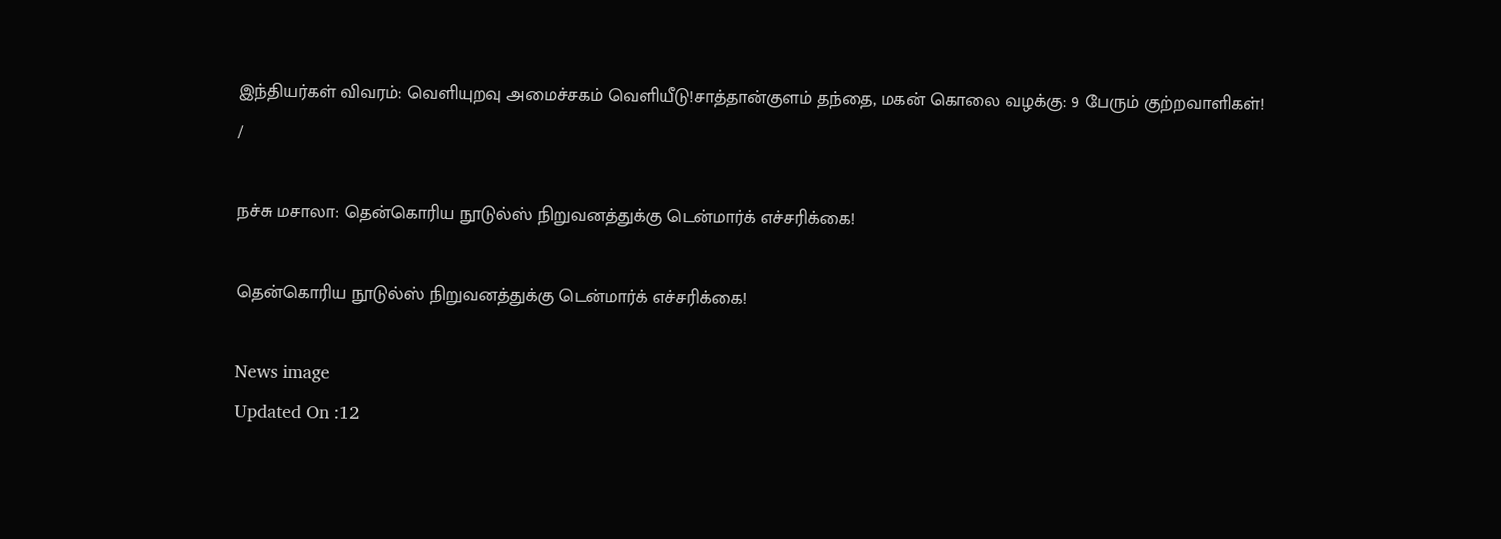இந்தியர்கள் விவரம்: வெளியுறவு அமைச்சகம் வெளியீடு!சாத்தான்குளம் தந்தை, மகன் கொலை வழக்கு: 9 பேரும் குற்றவாளிகள்!
/

நச்சு மசாலா: தென்கொரிய நூடுல்ஸ் நிறுவனத்துக்கு டென்மார்க் எச்சரிக்கை!

தென்கொரிய நூடுல்ஸ் நிறுவனத்துக்கு டென்மார்க் எச்சரிக்கை!

News image
Updated On :12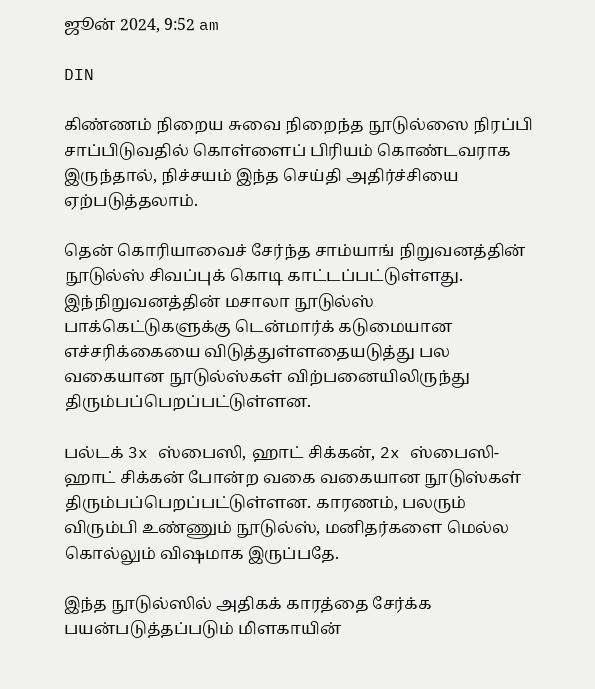ஜூன் 2024, 9:52 am

DIN

கிண்ணம் நிறைய சுவை நிறைந்த நூடுல்ஸை நிரப்பி சாப்பிடுவதில் கொள்ளைப் பிரியம் கொண்டவராக இருந்தால், நிச்சயம் இந்த செய்தி அதிர்ச்சியை ஏற்படுத்தலாம்.

தென் கொரியாவைச் சேர்ந்த சாம்யாங் நிறுவனத்தின் நூடுல்ஸ் சிவப்புக் கொடி காட்டப்பட்டுள்ளது. இந்நிறுவனத்தின் மசாலா நூடுல்ஸ் பாக்கெட்டுகளுக்கு டென்மார்க் கடுமையான எச்சரிக்கையை விடுத்துள்ளதையடுத்து பல வகையான நூடுல்ஸ்கள் விற்பனையிலிருந்து திரும்பப்பெறப்பட்டுள்ளன.

பல்டக் 3x ஸ்பைஸி, ஹாட் சிக்கன், 2x ஸ்பைஸி-ஹாட் சிக்கன் போன்ற வகை வகையான நூடுஸ்கள் திரும்பப்பெறப்பட்டுள்ளன. காரணம், பலரும் விரும்பி உண்ணும் நூடுல்ஸ், மனிதர்களை மெல்ல கொல்லும் விஷமாக இருப்பதே.

இந்த நூடுல்ஸில் அதிகக் காரத்தை சேர்க்க பயன்படுத்தப்படும் மிளகாயின்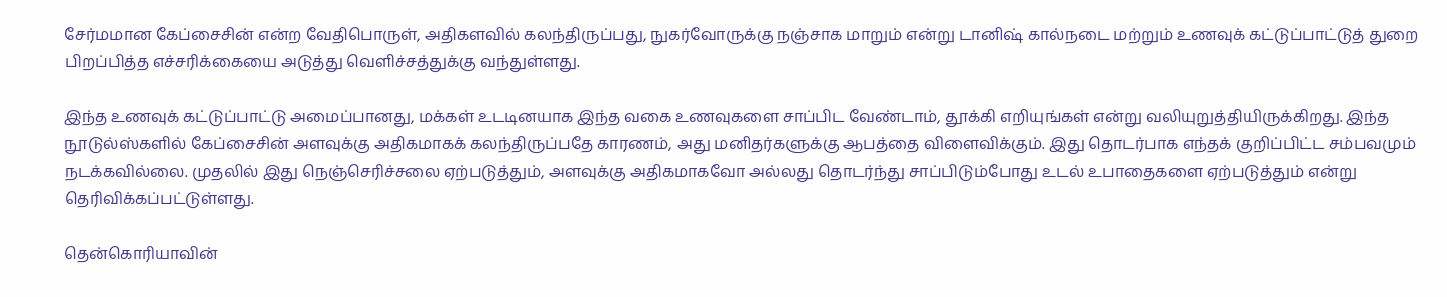சேர்மமான கேப்சைசின் என்ற வேதிபொருள், அதிகளவில் கலந்திருப்பது, நுகர்வோருக்கு நஞ்சாக மாறும் என்று டானிஷ் கால்நடை மற்றும் உணவுக் கட்டுப்பாட்டுத் துறை பிறப்பித்த எச்சரிக்கையை அடுத்து வெளிச்சத்துக்கு வந்துள்ளது.

இந்த உணவுக் கட்டுப்பாட்டு அமைப்பானது, மக்கள் உடடினயாக இந்த வகை உணவுகளை சாப்பிட வேண்டாம், தூக்கி எறியுங்கள் என்று வலியுறுத்தியிருக்கிறது. இந்த நூடுல்ஸ்களில் கேப்சைசின் அளவுக்கு அதிகமாகக் கலந்திருப்பதே காரணம், அது மனிதர்களுக்கு ஆபத்தை விளைவிக்கும். இது தொடர்பாக எந்தக் குறிப்பிட்ட சம்பவமும் நடக்கவில்லை. முதலில் இது நெஞ்செரிச்சலை ஏற்படுத்தும், அளவுக்கு அதிகமாகவோ அல்லது தொடர்ந்து சாப்பிடும்போது உடல் உபாதைகளை ஏற்படுத்தும் என்று தெரிவிக்கப்பட்டுள்ளது.

தென்கொரியாவின்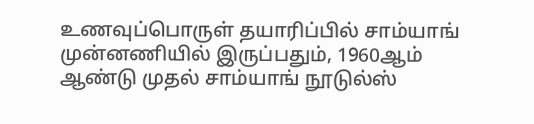உணவுப்பொருள் தயாரிப்பில் சாம்யாங் முன்னணியில் இருப்பதும், 1960ஆம் ஆண்டு முதல் சாம்யாங் நூடுல்ஸ்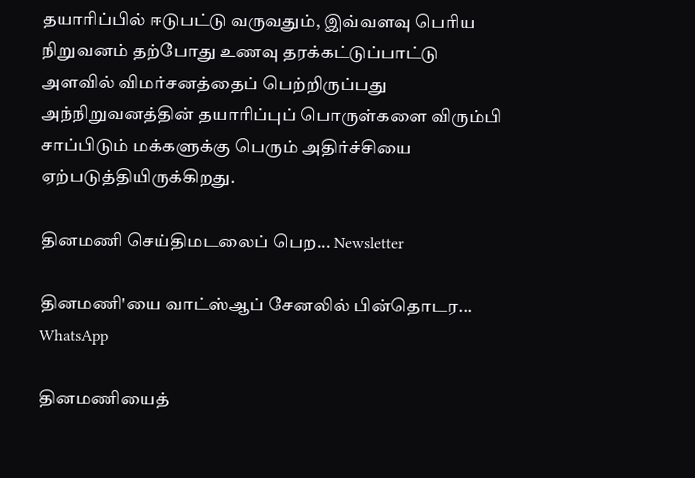தயாரிப்பில் ஈடுபட்டு வருவதும், இவ்வளவு பெரிய நிறுவனம் தற்போது உணவு தரக்கட்டுப்பாட்டு அளவில் விமர்சனத்தைப் பெற்றிருப்பது அந்நிறுவனத்தின் தயாரிப்புப் பொருள்களை விரும்பி சாப்பிடும் மக்களுக்கு பெரும் அதிர்ச்சியை ஏற்படுத்தியிருக்கிறது.

தினமணி செய்திமடலைப் பெற... Newsletter

தினமணி'யை வாட்ஸ்ஆப் சேனலில் பின்தொடர... WhatsApp

தினமணியைத்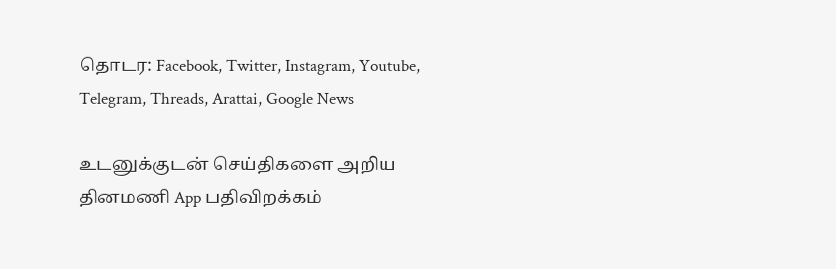தொடர: Facebook, Twitter, Instagram, Youtube, Telegram, Threads, Arattai, Google News

உடனுக்குடன் செய்திகளை அறிய தினமணி App பதிவிறக்கம்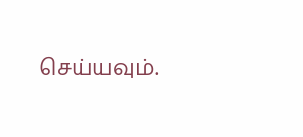செய்யவும்.